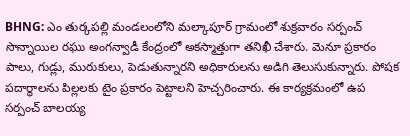BHNG: ఎం తుర్కపల్లి మండలంలోని మల్కాపూర్ గ్రామంలో శుక్రవారం సర్పంచ్ సొన్నాయిల రఘు అంగన్వాడీ కేంద్రంలో అకస్మాత్తుగా తనిఖీ చేశారు. మెనూ ప్రకారం పాలు, గుడ్లు, మురుకులు, పెడుతున్నారని అధికారులను అడిగి తెలుసుకున్నారు. పోషక పదార్థాలను పిల్లలకు టైం ప్రకారం పెట్టాలని హెచ్చరించారు. ఈ కార్యక్రమంలో ఉప సర్పంచ్ బాలయ్య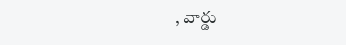, వార్డు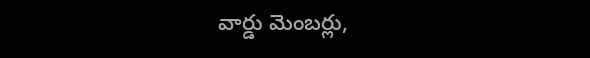వార్డు మెంబర్లు,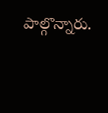పాల్గొన్నారు.